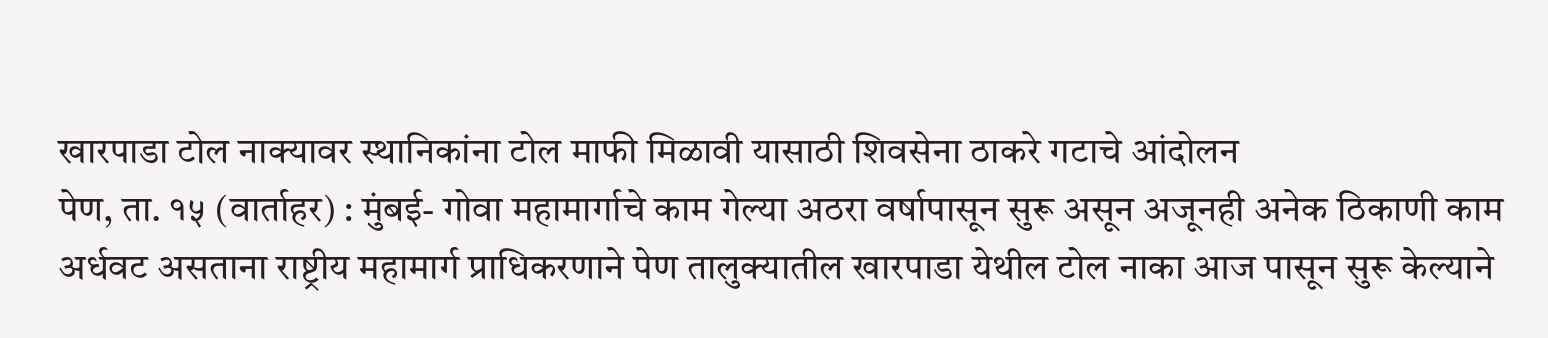खारपाडा टोल नाक्यावर स्थानिकांना टोल माफी मिळावी यासाठी शिवसेना ठाकरे गटाचे आंदोलन
पेण, ता. १५ (वार्ताहर) : मुंबई- गोवा महामार्गाचे काम गेल्या अठरा वर्षापासून सुरू असून अजूनही अनेक ठिकाणी काम अर्धवट असताना राष्ट्रीय महामार्ग प्राधिकरणाने पेण तालुक्यातील खारपाडा येथील टोल नाका आज पासून सुरू केल्याने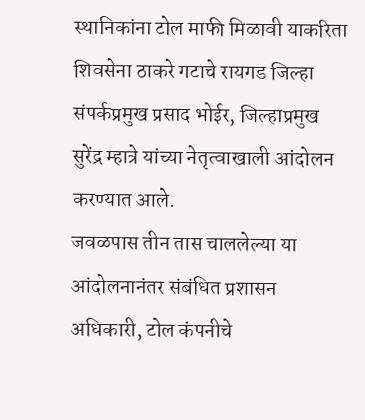स्थानिकांना टोल माफी मिळावी याकरिता शिवसेना ठाकरे गटाचे रायगड जिल्हा संपर्कप्रमुख प्रसाद भोईर, जिल्हाप्रमुख सुरेंद्र म्हात्रे यांच्या नेतृत्वाखाली आंदोलन करण्यात आले.
जवळपास तीन तास चाललेल्या या आंदोलनानंतर संबंधित प्रशासन अधिकारी, टोल कंपनीचे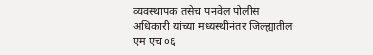व्यवस्थापक तसेच पनवेल पोलीस अधिकारी यांच्या मध्यस्थीनंतर जिल्ह्यातील एम एच ०६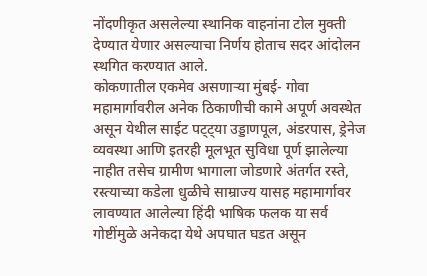नोंदणीकृत असलेल्या स्थानिक वाहनांना टोल मुक्ती देण्यात येणार असल्याचा निर्णय होताच सदर आंदोलन स्थगित करण्यात आले.
कोकणातील एकमेव असणाऱ्या मुंबई- गोवा महामार्गावरील अनेक ठिकाणीची कामे अपूर्ण अवस्थेत असून येथील साईट पट्ट्या उड्डाणपूल, अंडरपास, ड्रेनेज व्यवस्था आणि इतरही मूलभूत सुविधा पूर्ण झालेल्या नाहीत तसेच ग्रामीण भागाला जोडणारे अंतर्गत रस्ते, रस्त्याच्या कडेला धुळीचे साम्राज्य यासह महामार्गावर लावण्यात आलेल्या हिंदी भाषिक फलक या सर्व गोष्टींमुळे अनेकदा येथे अपघात घडत असून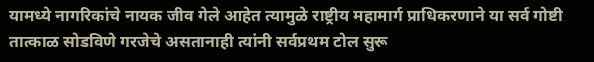यामध्ये नागरिकांचे नायक जीव गेले आहेत त्यामुळे राष्ट्रीय महामार्ग प्राधिकरणाने या सर्व गोष्टी तात्काळ सोडविणे गरजेचे असतानाही त्यांनी सर्वप्रथम टोल सुरू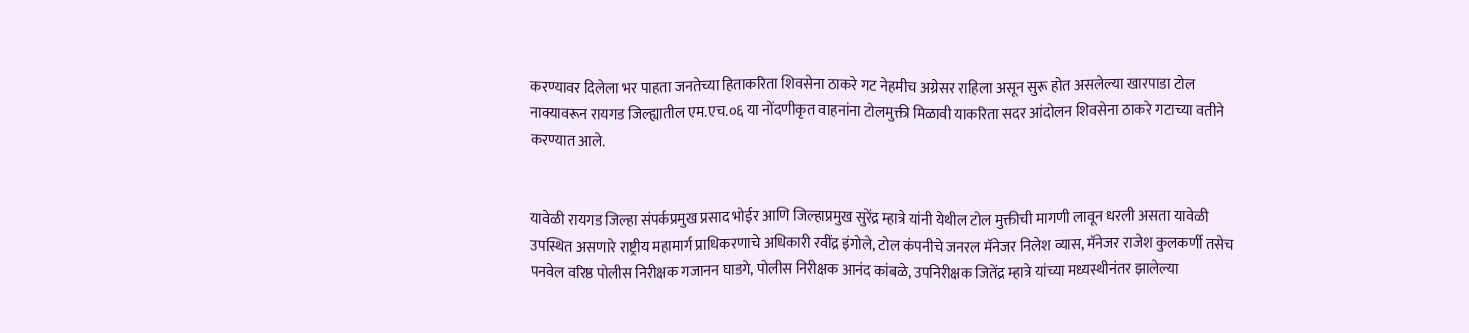करण्यावर दिलेला भर पाहता जनतेच्या हिताकरिता शिवसेना ठाकरे गट नेहमीच अग्रेसर राहिला असून सुरू होत असलेल्या खारपाडा टोल नाक्यावरून रायगड जिल्ह्यातील एम.एच.०६ या नोंदणीकृत वाहनांना टोलमुक्ती मिळावी याकरिता सदर आंदोलन शिवसेना ठाकरे गटाच्या वतीने करण्यात आले.


यावेळी रायगड जिल्हा संपर्कप्रमुख प्रसाद भोईर आणि जिल्हाप्रमुख सुरेंद्र म्हात्रे यांनी येथील टोल मुक्तीची मागणी लावून धरली असता यावेळी उपस्थित असणारे राष्ट्रीय महामार्ग प्राधिकरणाचे अधिकारी रवींद्र इंगोले, टोल कंपनीचे जनरल मॅनेजर निलेश व्यास, मॅनेजर राजेश कुलकर्णी तसेच पनवेल वरिष्ठ पोलीस निरीक्षक गजानन घाडगे, पोलीस निरीक्षक आनंद कांबळे, उपनिरीक्षक जितेंद्र म्हात्रे यांच्या मध्यस्थीनंतर झालेल्या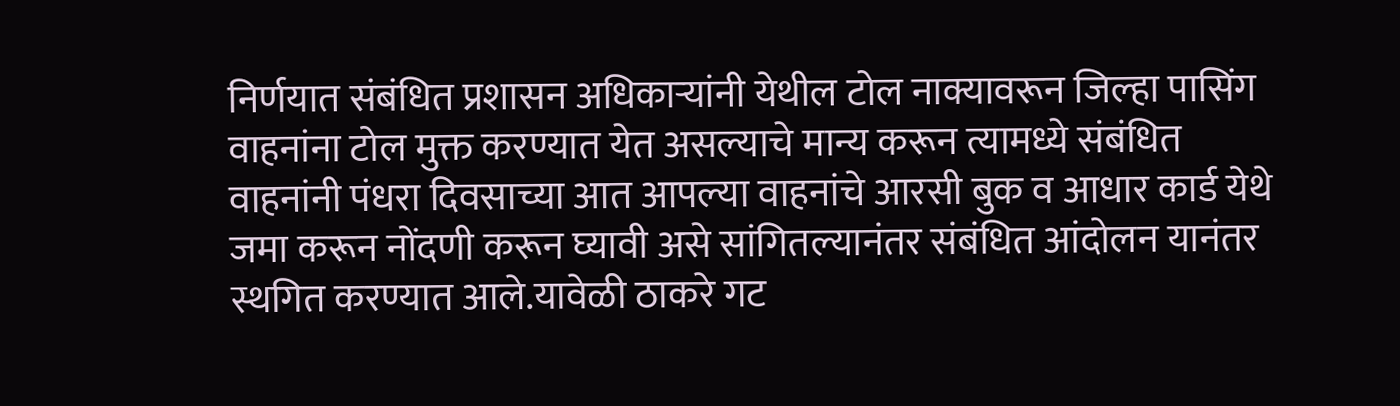निर्णयात संबंधित प्रशासन अधिकाऱ्यांनी येथील टोल नाक्यावरून जिल्हा पासिंग वाहनांना टोल मुक्त करण्यात येत असल्याचे मान्य करून त्यामध्ये संबंधित वाहनांनी पंधरा दिवसाच्या आत आपल्या वाहनांचे आरसी बुक व आधार कार्ड येथे जमा करून नोंदणी करून घ्यावी असे सांगितल्यानंतर संबंधित आंदोलन यानंतर स्थगित करण्यात आले.यावेळी ठाकरे गट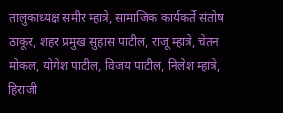तालुकाध्यक्ष समीर म्हात्रे, सामाजिक कार्यकर्ते संतोष ठाकूर, शहर प्रमुख सुहास पाटील, राजू म्हात्रे, चेतन मोकल, योगेश पाटील, विजय पाटील, निलेश म्हात्रे, हिराजी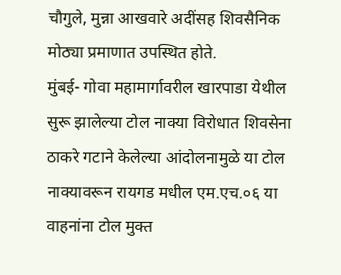चौगुले, मुन्ना आखवारे अदींसह शिवसैनिक मोठ्या प्रमाणात उपस्थित होते.
मुंबई- गोवा महामार्गावरील खारपाडा येथील सुरू झालेल्या टोल नाक्या विरोधात शिवसेना ठाकरे गटाने केलेल्या आंदोलनामुळे या टोल नाक्यावरून रायगड मधील एम.एच.०६ या वाहनांना टोल मुक्त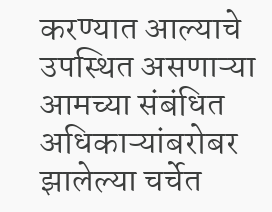करण्यात आल्याचे उपस्थित असणाऱ्या आमच्या संबंधित अधिकाऱ्यांबरोबर झालेल्या चर्चेत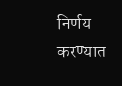निर्णय करण्यात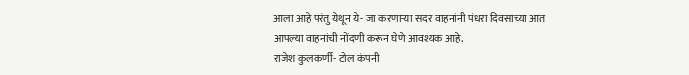आला आहे परंतु येथून ये- जा करणाऱ्या सदर वाहनांनी पंधरा दिवसाच्या आत आपल्या वाहनांची नोंदणी करून घेणे आवश्यक आहे.
राजेश कुलकर्णी- टोल कंपनी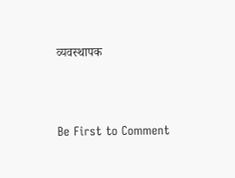व्यवस्थापक





Be First to Comment